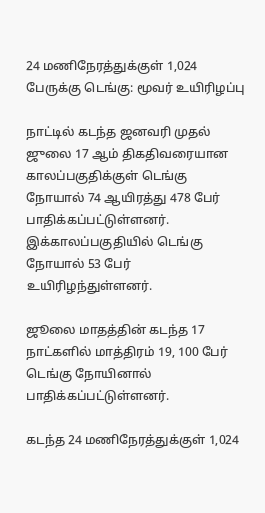24 மணிநேரத்துக்குள் 1,024 பேருக்கு டெங்கு: மூவர் உயிரிழப்பு

நாட்டில் கடந்த ஜனவரி முதல் ஜுலை 17 ஆம் திகதிவரையான காலப்பகுதிக்குள் டெங்கு நோயால் 74 ஆயிரத்து 478 பேர் பாதிக்கப்பட்டுள்ளனர். இக்காலப்பகுதியில் டெங்கு நோயால் 53 பேர் உயிரிழந்துள்ளனர்.

ஜூலை மாதத்தின் கடந்த 17 நாட்களில் மாத்திரம் 19, 100 பேர் டெங்கு நோயினால் பாதிக்கப்பட்டுள்ளனர்.

கடந்த 24 மணிநேரத்துக்குள் 1,024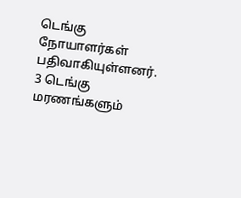டெங்கு நோயாளர்கள் பதிவாகியுள்ளனர். 3 டெங்கு மரணங்களும்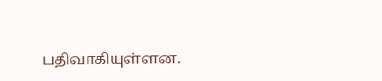பதிவாகியுள்ளன.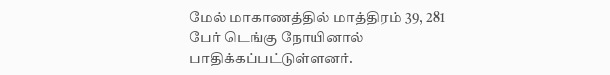மேல் மாகாணத்தில் மாத்திரம் 39, 281 பேர் டெங்கு நோயினால் பாதிக்கப்பட்டுள்ளனர்.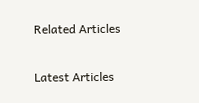Related Articles

Latest Articles